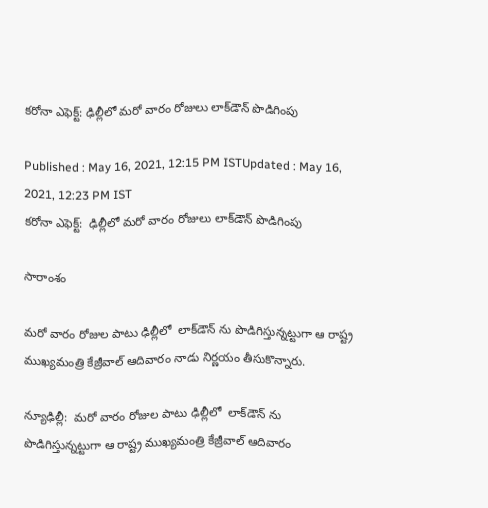కరోనా ఎఫెక్ట్: ఢిల్లీలో మరో వారం రోజులు లాక్‌డౌన్ పొడిగింపు

Published : May 16, 2021, 12:15 PM ISTUpdated : May 16, 2021, 12:23 PM IST
కరోనా ఎఫెక్ట్:  ఢిల్లీలో మరో వారం రోజులు లాక్‌డౌన్ పొడిగింపు

సారాంశం

మరో వారం రోజుల పాటు ఢిల్లీలో  లాక్‌డౌన్ ను పొడిగిస్తున్నట్టుగా ఆ రాష్ట్ర ముఖ్యమంత్రి కేజ్రీవాల్ ఆదివారం నాడు నిర్ణయం తీసుకొన్నారు.

న్యూఢిల్లీ:  మరో వారం రోజుల పాటు ఢిల్లీలో  లాక్‌డౌన్ ను పొడిగిస్తున్నట్టుగా ఆ రాష్ట్ర ముఖ్యమంత్రి కేజ్రీవాల్ ఆదివారం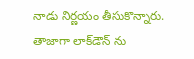నాడు నిర్ణయం తీసుకొన్నారు.  తాజాగా లాక్‌డౌన్ ను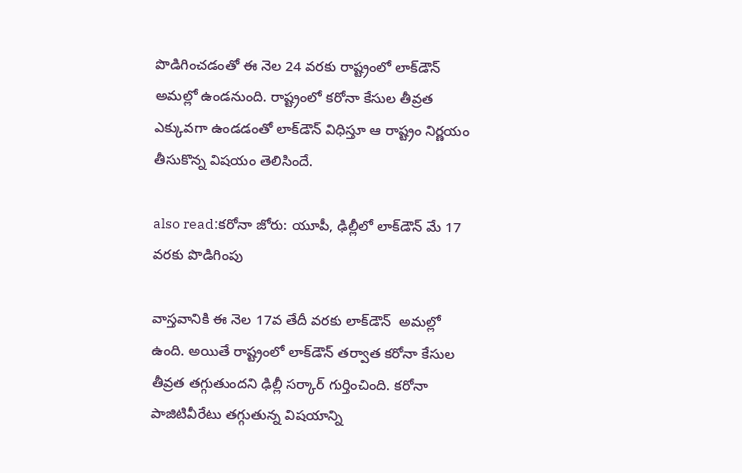పొడిగించడంతో ఈ నెల 24 వరకు రాష్ట్రంలో లాక్‌డౌన్ అమల్లో ఉండనుంది. రాష్ట్రంలో కరోనా కేసుల తీవ్రత ఎక్కువగా ఉండడంతో లాక్‌డౌన్ విధిస్తూ ఆ రాష్ట్రం నిర్ణయం తీసుకొన్న విషయం తెలిసిందే.

also read:కరోనా జోరు: యూపీ, ఢిల్లీలో లాక్‌డౌన్ మే 17 వరకు పొడిగింపు

వాస్తవానికి ఈ నెల 17వ తేదీ వరకు లాక్‌డౌన్  అమల్లో ఉంది. అయితే రాష్ట్రంలో లాక్‌డౌన్ తర్వాత కరోనా కేసుల  తీవ్రత తగ్గుతుందని ఢిల్లీ సర్కార్ గుర్తించింది. కరోనా పాజిటివీరేటు తగ్గుతున్న విషయాన్ని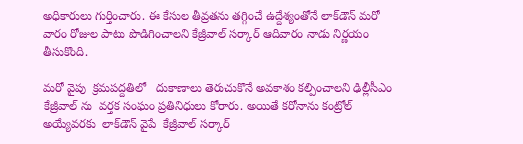అధికారులు గుర్తించారు. ఈ కేసుల తీవ్రతను తగ్గించే ఉద్దేశ్యంతోనే లాక్‌డౌన్ మరో వారం రోజుల పాటు పొడిగించాలని కేజ్రీవాల్ సర్కార్ ఆదివారం నాడు నిర్ణయం తీసుకొంది.

మరో వైపు  క్రమపద్దతిలో   దుకాణాలు తెరుచుకొనే అవకాశం కల్పించాలని ఢిల్లీసీఎం కేజ్రీవాల్ ను  వర్తక సంఘం ప్రతినిధులు కోరారు. అయితే కరోనాను కంట్రోల్ అయ్యేవరకు  లాక్‌డౌన్ వైపే  కేజ్రీవాల్ సర్కార్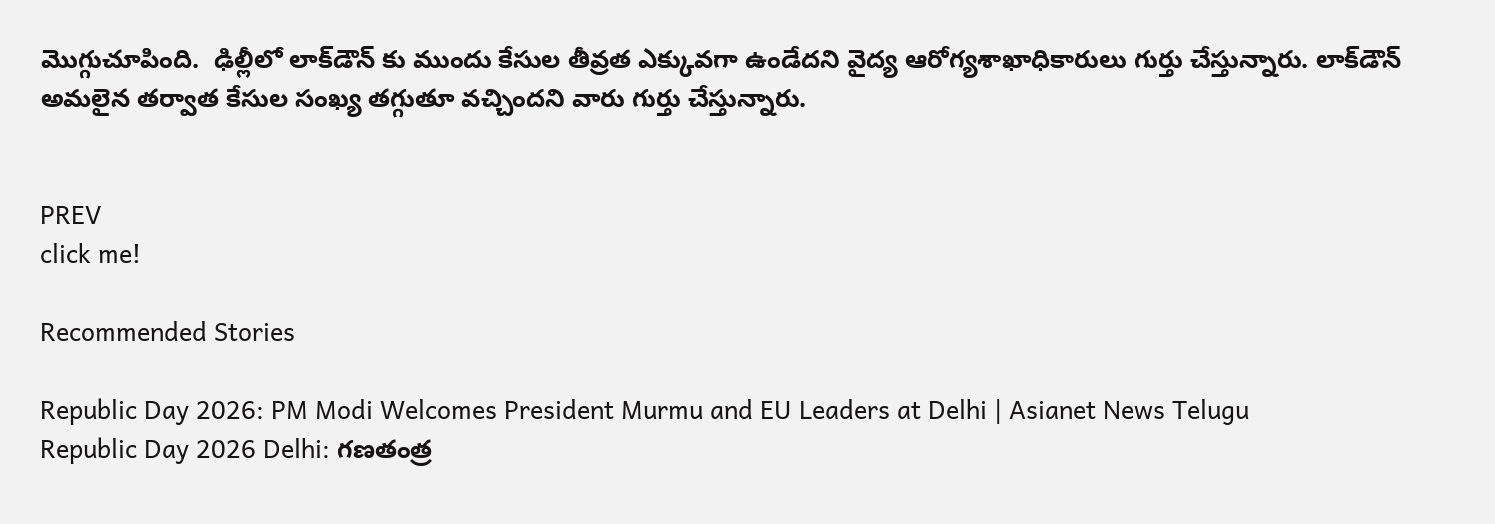మొగ్గుచూపింది.  ఢిల్లీలో లాక్‌డౌన్ కు ముందు కేసుల తీవ్రత ఎక్కువగా ఉండేదని వైద్య ఆరోగ్యశాఖాధికారులు గుర్తు చేస్తున్నారు. లాక్‌డౌన్ అమలైన తర్వాత కేసుల సంఖ్య తగ్గుతూ వచ్చిందని వారు గుర్తు చేస్తున్నారు.


PREV
click me!

Recommended Stories

Republic Day 2026: PM Modi Welcomes President Murmu and EU Leaders at Delhi | Asianet News Telugu
Republic Day 2026 Delhi: గణతంత్ర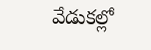వేడుకల్లో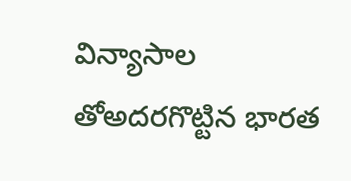విన్యాసాల తోఅదరగొట్టిన భారత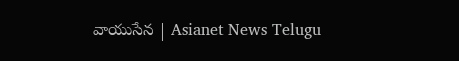వాయుసేన | Asianet News Telugu